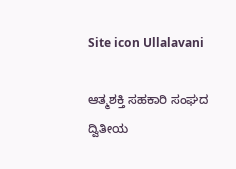Site icon Ullalavani

ಆತ್ಮಶಕ್ತಿ ಸಹಕಾರಿ ಸಂಘದ ದ್ವಿತೀಯ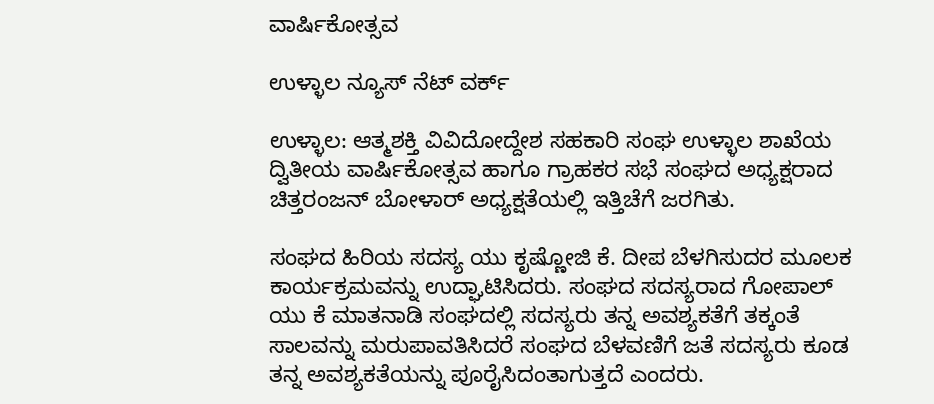ವಾರ್ಷಿಕೋತ್ಸವ

ಉಳ್ಳಾಲ ನ್ಯೂಸ್ ನೆಟ್ ವರ್ಕ್

ಉಳ್ಳಾಲ: ಆತ್ಮಶಕ್ತಿ ವಿವಿದೋದ್ದೇಶ ಸಹಕಾರಿ ಸಂಘ ಉಳ್ಳಾಲ ಶಾಖೆಯ ದ್ವಿತೀಯ ವಾರ್ಷಿಕೋತ್ಸವ ಹಾಗೂ ಗ್ರಾಹಕರ ಸಭೆ ಸಂಘದ ಅಧ್ಯಕ್ಷರಾದ ಚಿತ್ತರಂಜನ್ ಬೋಳಾರ್ ಅಧ್ಯಕ್ಷತೆಯಲ್ಲಿ ಇತ್ತಿಚೆಗೆ ಜರಗಿತು.

ಸಂಘದ ಹಿರಿಯ ಸದಸ್ಯ ಯು ಕೃಷ್ಣೋಜಿ ಕೆ. ದೀಪ ಬೆಳಗಿಸುದರ ಮೂಲಕ ಕಾರ್ಯಕ್ರಮವನ್ನು ಉದ್ಘಾಟಿಸಿದರು. ಸಂಘದ ಸದಸ್ಯರಾದ ಗೋಪಾಲ್ ಯು ಕೆ ಮಾತನಾಡಿ ಸಂಘದಲ್ಲಿ ಸದಸ್ಯರು ತನ್ನ ಅವಶ್ಯಕತೆಗೆ ತಕ್ಕಂತೆ ಸಾಲವನ್ನು ಮರುಪಾವತಿಸಿದರೆ ಸಂಘದ ಬೆಳವಣಿಗೆ ಜತೆ ಸದಸ್ಯರು ಕೂಡ ತನ್ನ ಅವಶ್ಯಕತೆಯನ್ನು ಪೂರೈಸಿದಂತಾಗುತ್ತದೆ ಎಂದರು.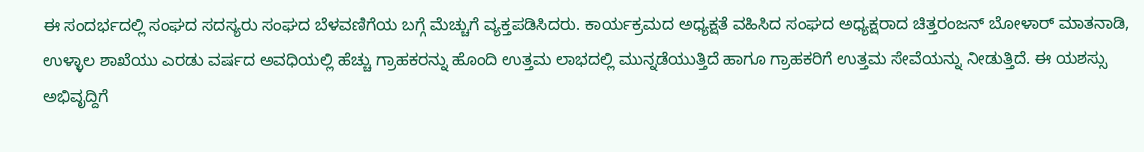ಈ ಸಂದರ್ಭದಲ್ಲಿ ಸಂಘದ ಸದಸ್ಯರು ಸಂಘದ ಬೆಳವಣಿಗೆಯ ಬಗ್ಗೆ ಮೆಚ್ಚುಗೆ ವ್ಯಕ್ತಪಡಿಸಿದರು. ಕಾರ್ಯಕ್ರಮದ ಅಧ್ಯಕ್ಷತೆ ವಹಿಸಿದ ಸಂಘದ ಅಧ್ಯಕ್ಷರಾದ ಚಿತ್ತರಂಜನ್ ಬೋಳಾರ್ ಮಾತನಾಡಿ, ಉಳ್ಳಾಲ ಶಾಖೆಯು ಎರಡು ವರ್ಷದ ಅವಧಿಯಲ್ಲಿ ಹೆಚ್ಚು ಗ್ರಾಹಕರನ್ನು ಹೊಂದಿ ಉತ್ತಮ ಲಾಭದಲ್ಲಿ ಮುನ್ನಡೆಯುತ್ತಿದೆ ಹಾಗೂ ಗ್ರಾಹಕರಿಗೆ ಉತ್ತಮ ಸೇವೆಯನ್ನು ನೀಡುತ್ತಿದೆ. ಈ ಯಶಸ್ಸು ಅಭಿವೃದ್ದಿಗೆ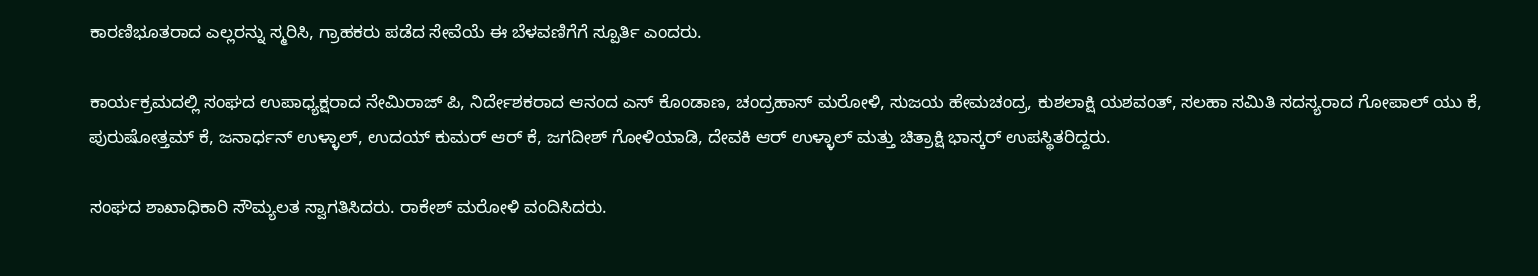ಕಾರಣಿಭೂತರಾದ ಎಲ್ಲರನ್ನು ಸ್ಮರಿಸಿ, ಗ್ರಾಹಕರು ಪಡೆದ ಸೇವೆಯೆ ಈ ಬೆಳವಣಿಗೆಗೆ ಸ್ಪೂರ್ತಿ ಎಂದರು.

ಕಾರ್ಯಕ್ರಮದಲ್ಲಿ ಸಂಘದ ಉಪಾಧ್ಯಕ್ಷರಾದ ನೇಮಿರಾಜ್ ಪಿ, ನಿರ್ದೇಶಕರಾದ ಆನಂದ ಎಸ್ ಕೊಂಡಾಣ, ಚಂದ್ರಹಾಸ್ ಮರೋಳಿ, ಸುಜಯ ಹೇಮಚಂದ್ರ, ಕುಶಲಾಕ್ಷಿ ಯಶವಂತ್, ಸಲಹಾ ಸಮಿತಿ ಸದಸ್ಯರಾದ ಗೋಪಾಲ್ ಯು ಕೆ, ಪುರುಷೋತ್ತಮ್ ಕೆ, ಜನಾರ್ಧನ್ ಉಳ್ಳಾಲ್, ಉದಯ್ ಕುಮರ್ ಆರ್ ಕೆ, ಜಗದೀಶ್ ಗೋಳಿಯಾಡಿ, ದೇವಕಿ ಆರ್ ಉಳ್ಳಾಲ್ ಮತ್ತು ಚಿತ್ರಾಕ್ಷಿ ಭಾಸ್ಕರ್ ಉಪಸ್ಥಿತರಿದ್ದರು.

ಸಂಘದ ಶಾಖಾಧಿಕಾರಿ ಸೌಮ್ಯಲತ ಸ್ವಾಗತಿಸಿದರು. ರಾಕೇಶ್ ಮರೋಳಿ ವಂದಿಸಿದರು.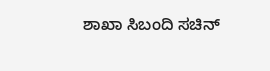ಶಾಖಾ ಸಿಬಂದಿ ಸಚಿನ್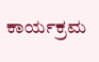ಕಾರ್ಯಕ್ರಮ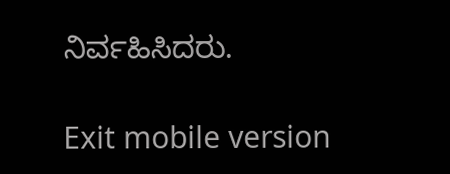ನಿರ್ವಹಿಸಿದರು.

Exit mobile version